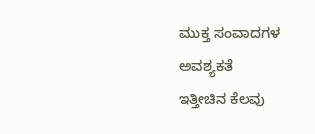ಮುಕ್ತ ಸಂವಾದಗಳ ಅವಶ್ಯಕತೆ
ಇತ್ತೀಚಿನ ಕೆಲವು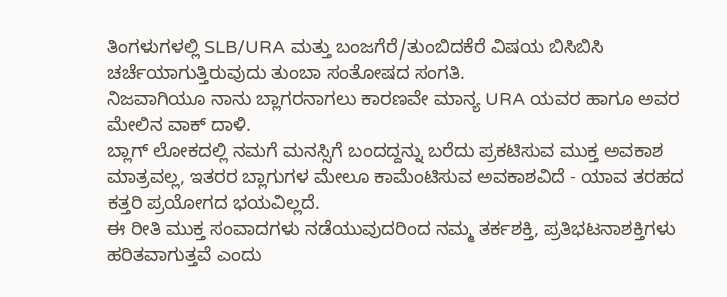ತಿಂಗಳುಗಳಲ್ಲಿ SLB/URA ಮತ್ತು ಬಂಜಗೆರೆ/ತುಂಬಿದಕೆರೆ ವಿಷಯ ಬಿಸಿಬಿಸಿ ಚರ್ಚೆಯಾಗುತ್ತಿರುವುದು ತುಂಬಾ ಸಂತೋಷದ ಸಂಗತಿ.
ನಿಜವಾಗಿಯೂ ನಾನು ಬ್ಲಾಗರನಾಗಲು ಕಾರಣವೇ ಮಾನ್ಯ URA ಯವರ ಹಾಗೂ ಅವರ ಮೇಲಿನ ವಾಕ್ ದಾಳಿ.
ಬ್ಲಾಗ್ ಲೋಕದಲ್ಲಿ ನಮಗೆ ಮನಸ್ಸಿಗೆ ಬಂದದ್ದನ್ನು ಬರೆದು ಪ್ರಕಟಿಸುವ ಮುಕ್ತ ಅವಕಾಶ ಮಾತ್ರವಲ್ಲ, ಇತರರ ಬ್ಲಾಗುಗಳ ಮೇಲೂ ಕಾಮೆಂಟಿಸುವ ಅವಕಾಶವಿದೆ - ಯಾವ ತರಹದ ಕತ್ತರಿ ಪ್ರಯೋಗದ ಭಯವಿಲ್ಲದೆ.
ಈ ರೀತಿ ಮುಕ್ತ ಸಂವಾದಗಳು ನಡೆಯುವುದರಿಂದ ನಮ್ಮ ತರ್ಕಶಕ್ತಿ, ಪ್ರತಿಭಟನಾಶಕ್ತಿಗಳು ಹರಿತವಾಗುತ್ತವೆ ಎಂದು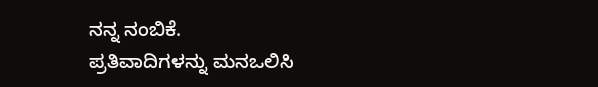ನನ್ನ ನಂಬಿಕೆ.
ಪ್ರತಿವಾದಿಗಳನ್ನು ಮನಒಲಿಸಿ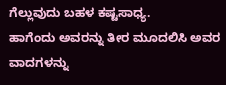ಗೆಲ್ಲುವುದು ಬಹಳ ಕಷ್ಟಸಾಧ್ಯ.
ಹಾಗೆಂದು ಅವರನ್ನು ತೀರ ಮೂದಲಿಸಿ ಅವರ ವಾದಗಳನ್ನು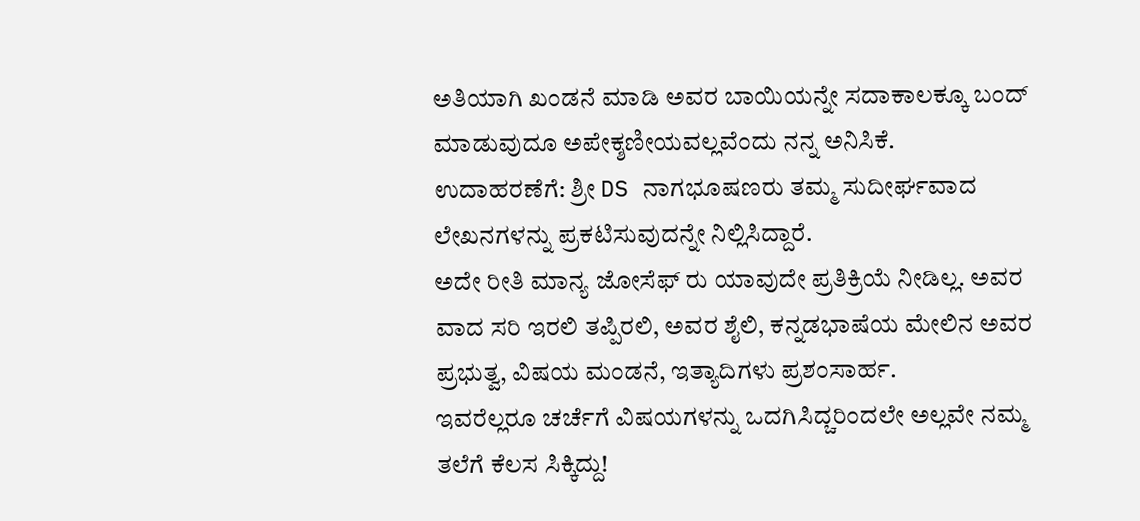ಅತಿಯಾಗಿ ಖಂಡನೆ ಮಾಡಿ ಅವರ ಬಾಯಿಯನ್ನೇ ಸದಾಕಾಲಕ್ಕೂ ಬಂದ್ ಮಾಡುವುದೂ ಅಪೇಕ್ಶಣೀಯವಲ್ಲವೆಂದು ನನ್ನ ಅನಿಸಿಕೆ.
ಉದಾಹರಣೆಗೆ: ಶ್ರೀ DS ನಾಗಭೂಷಣರು ತಮ್ಮ ಸುದೀರ್ಘವಾದ ಲೇಖನಗಳನ್ನು ಪ್ರಕಟಿಸುವುದನ್ನೇ ನಿಲ್ಲಿಸಿದ್ದಾರೆ.
ಅದೇ ರೀತಿ ಮಾನ್ಯ ಜೋಸೆಫ್ ರು ಯಾವುದೇ ಪ್ರತಿಕ್ರಿಯೆ ನೀಡಿಲ್ಲ. ಅವರ ವಾದ ಸರಿ ಇರಲಿ ತಪ್ಪಿರಲಿ, ಅವರ ಶೈಲಿ, ಕನ್ನಡಭಾಷೆಯ ಮೇಲಿನ ಅವರ ಪ್ರಭುತ್ವ, ವಿಷಯ ಮಂಡನೆ, ಇತ್ಯಾದಿಗಳು ಪ್ರಶಂಸಾರ್ಹ.
ಇವರೆಲ್ಲರೂ ಚರ್ಚೆಗೆ ವಿಷಯಗಳನ್ನು ಒದಗಿಸಿದ್ಚರಿಂದಲೇ ಅಲ್ಲವೇ ನಮ್ಮ ತಲೆಗೆ ಕೆಲಸ ಸಿಕ್ಕಿದ್ದು!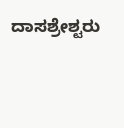ದಾಸಶ್ರೇಶ್ಟರು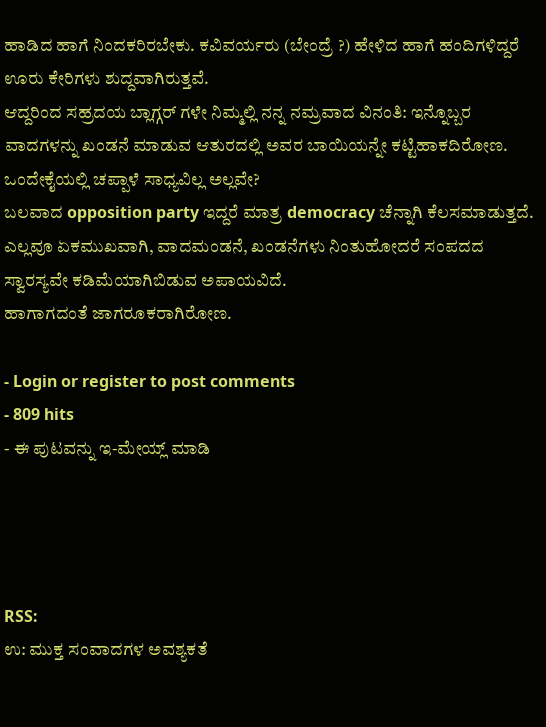ಹಾಡಿದ ಹಾಗೆ ನಿಂದಕರಿರಬೇಕು. ಕವಿವರ್ಯರು (ಬೇಂದ್ರೆ ?) ಹೇಳಿದ ಹಾಗೆ ಹಂದಿಗಳಿದ್ದರೆ ಊರು ಕೇರಿಗಳು ಶುದ್ದವಾಗಿರುತ್ತವೆ.
ಆದ್ದರಿಂದ ಸಹ್ರದಯ ಬ್ಲಾಗ್ಗರ್ ಗಳೇ ನಿಮ್ಮಲ್ಲಿ ನನ್ನ ನಮ್ರವಾದ ವಿನಂತಿ: ಇನ್ನೊಬ್ಬರ ವಾದಗಳನ್ನು ಖಂಡನೆ ಮಾಡುವ ಆತುರದಲ್ಲಿ ಅವರ ಬಾಯಿಯನ್ನೇ ಕಟ್ಟಿಹಾಕದಿರೋಣ.
ಒಂದೇಕೈಯಲ್ಲಿ ಚಪ್ಪಾಳೆ ಸಾಧ್ಯವಿಲ್ಲ ಅಲ್ಲವೇ?
ಬಲವಾದ opposition party ಇದ್ದರೆ ಮಾತ್ರ democracy ಚೆನ್ನಾಗಿ ಕೆಲಸಮಾಡುತ್ತದೆ.
ಎಲ್ಲವೂ ಏಕಮುಖವಾಗಿ, ವಾದಮಂಡನೆ, ಖಂಡನೆಗಳು ನಿಂತುಹೋದರೆ ಸಂಪದದ ಸ್ವಾರಸ್ಯವೇ ಕಡಿಮೆಯಾಗಿಬಿಡುವ ಅಪಾಯವಿದೆ.
ಹಾಗಾಗದಂತೆ ಜಾಗರೂಕರಾಗಿರೋಣ.

- Login or register to post comments
- 809 hits
- ಈ ಪುಟವನ್ನು ಇ-ಮೇಯ್ಲ್ ಮಾಡಿ




RSS:
ಉ: ಮುಕ್ತ ಸಂವಾದಗಳ ಅವಶ್ಯಕತೆ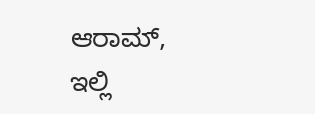ಆರಾಮ್,
ಇಲ್ಲಿ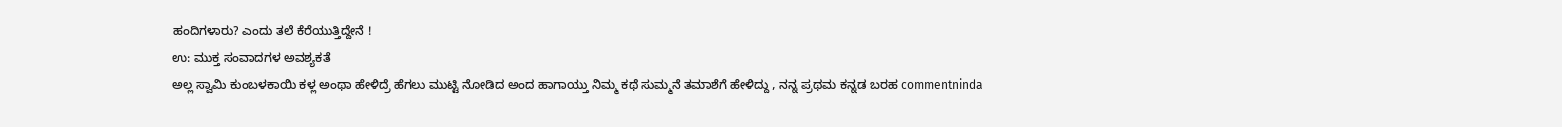ಹಂದಿಗಳಾರು? ಎಂದು ತಲೆ ಕೆರೆಯುತ್ತಿದ್ದೇನೆ !
ಉ: ಮುಕ್ತ ಸಂವಾದಗಳ ಅವಶ್ಯಕತೆ
ಅಲ್ಲ ಸ್ವಾಮಿ ಕುಂಬಳಕಾಯಿ ಕಳ್ಲ ಅಂಥಾ ಹೇಳಿದ್ರೆ ಹೆಗಲು ಮುಟ್ಟಿ ನೋಡಿದ ಅಂದ ಹಾಗಾಯ್ತು ನಿಮ್ಮ ಕಥೆ ಸುಮ್ಮನೆ ತಮಾಶೆಗೆ ಹೇಳಿದ್ದು , ನನ್ನ ಪ್ರಥಮ ಕನ್ನಡ ಬರಹ commentninda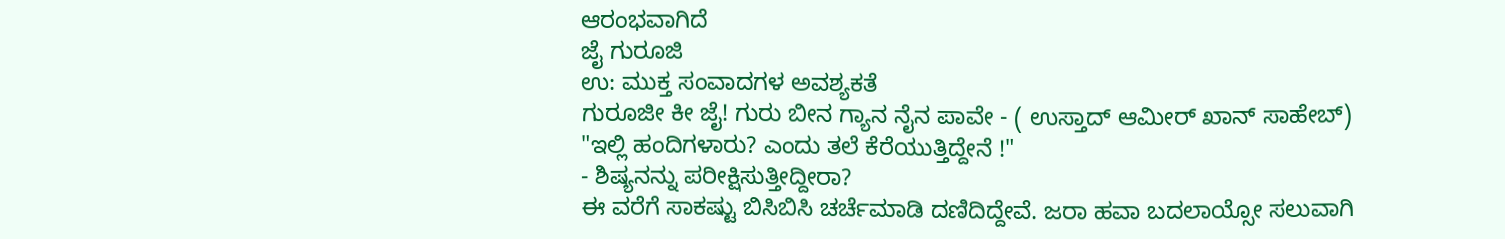ಆರಂಭವಾಗಿದೆ
ಜೈ ಗುರೂಜಿ
ಉ: ಮುಕ್ತ ಸಂವಾದಗಳ ಅವಶ್ಯಕತೆ
ಗುರೂಜೀ ಕೀ ಜೈ! ಗುರು ಬೀನ ಗ್ಯಾನ ನೈನ ಪಾವೇ - ( ಉಸ್ತಾದ್ ಆಮೀರ್ ಖಾನ್ ಸಾಹೇಬ್)
"ಇಲ್ಲಿ ಹಂದಿಗಳಾರು? ಎಂದು ತಲೆ ಕೆರೆಯುತ್ತಿದ್ದೇನೆ !"
- ಶಿಷ್ಯನನ್ನು ಪರೀಕ್ಷಿಸುತ್ತೀದ್ದೀರಾ?
ಈ ವರೆಗೆ ಸಾಕಷ್ಟು ಬಿಸಿಬಿಸಿ ಚರ್ಚೆಮಾಡಿ ದಣಿದಿದ್ದೇವೆ. ಜರಾ ಹವಾ ಬದಲಾಯ್ಸೋ ಸಲುವಾಗಿ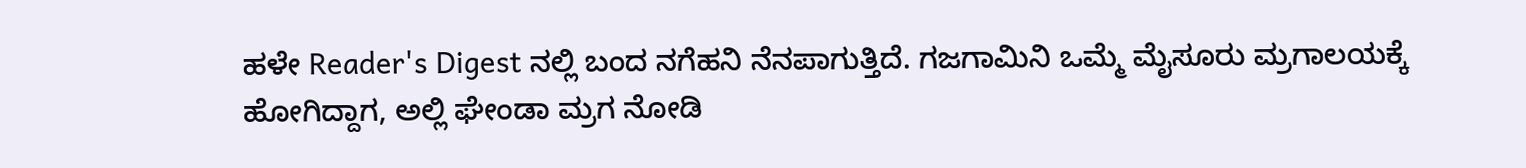ಹಳೇ Reader's Digest ನಲ್ಲಿ ಬಂದ ನಗೆಹನಿ ನೆನಪಾಗುತ್ತಿದೆ. ಗಜಗಾಮಿನಿ ಒಮ್ಮೆ ಮೈಸೂರು ಮ್ರಗಾಲಯಕ್ಕೆ ಹೋಗಿದ್ದಾಗ, ಅಲ್ಲಿ ಘೇಂಡಾ ಮ್ರಗ ನೋಡಿ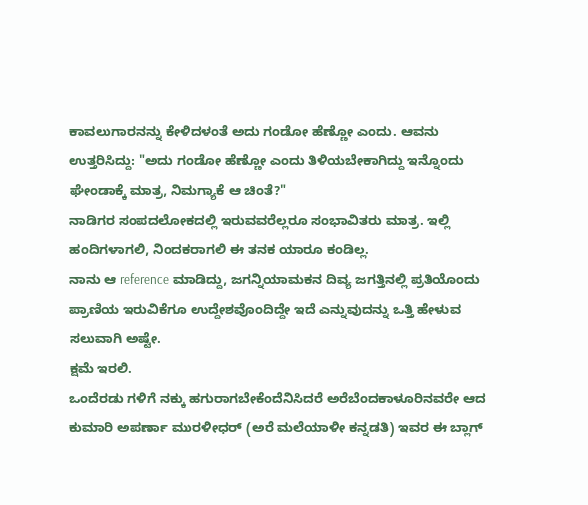ಕಾವಲುಗಾರನನ್ನು ಕೇಳಿದಳಂತೆ ಅದು ಗಂಡೋ ಹೆಣ್ಣೋ ಎಂದು. ಆವನು ಉತ್ತರಿಸಿದ್ದು: "ಅದು ಗಂಡೋ ಹೆಣ್ಣೋ ಎಂದು ತಿಳಿಯಬೇಕಾಗಿದ್ದು ಇನ್ನೊಂದು ಘೇಂಡಾಕ್ಕೆ ಮಾತ್ರ, ನಿಮಗ್ಯಾಕೆ ಆ ಚಿಂತೆ?"
ನಾಡಿಗರ ಸಂಪದಲೋಕದಲ್ಲಿ ಇರುವವರೆಲ್ಲರೂ ಸಂಭಾವಿತರು ಮಾತ್ರ. ಇಲ್ಲಿ ಹಂದಿಗಳಾಗಲಿ, ನಿಂದಕರಾಗಲಿ ಈ ತನಕ ಯಾರೂ ಕಂಡಿಲ್ಲ.
ನಾನು ಆ reference ಮಾಡಿದ್ದು, ಜಗನ್ನಿಯಾಮಕನ ದಿವ್ಯ ಜಗತ್ತಿನಲ್ಲಿ ಪ್ರತಿಯೊಂದು ಪ್ರಾಣಿಯ ಇರುವಿಕೆಗೂ ಉದ್ದೇಶವೊಂದಿದ್ದೇ ಇದೆ ಎನ್ನುವುದನ್ನು ಒತ್ತಿ ಹೇಳುವ ಸಲುವಾಗಿ ಅಷ್ಟೇ.
ಕ್ಷಮೆ ಇರಲಿ.
ಒಂದೆರಡು ಗಳಿಗೆ ನಕ್ಕು ಹಗುರಾಗಬೇಕೆಂದೆನಿಸಿದರೆ ಅರೆಬೆಂದಕಾಳೂರಿನವರೇ ಆದ ಕುಮಾರಿ ಅಪರ್ಣಾ ಮುರಳೀಧರ್ (ಅರೆ ಮಲೆಯಾಳೀ ಕನ್ನಡತಿ) ಇವರ ಈ ಬ್ಲಾಗ್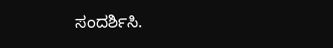ಸಂದರ್ಶಿಸಿ.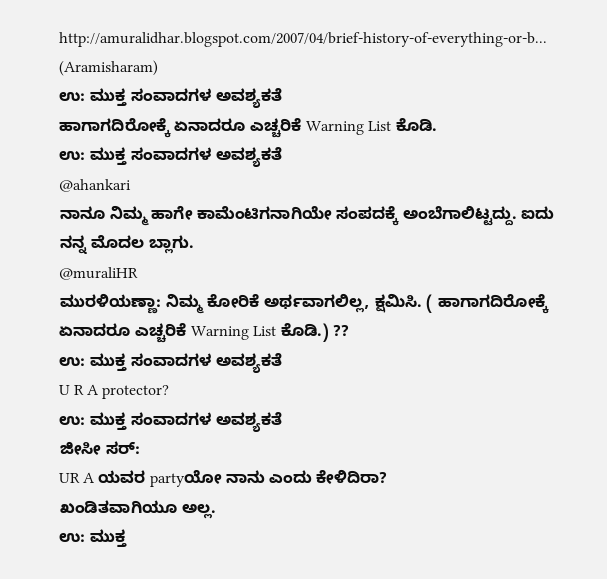http://amuralidhar.blogspot.com/2007/04/brief-history-of-everything-or-b...
(Aramisharam)
ಉ: ಮುಕ್ತ ಸಂವಾದಗಳ ಅವಶ್ಯಕತೆ
ಹಾಗಾಗದಿರೋಕ್ಕೆ ಏನಾದರೂ ಎಚ್ಚರಿಕೆ Warning List ಕೊಡಿ.
ಉ: ಮುಕ್ತ ಸಂವಾದಗಳ ಅವಶ್ಯಕತೆ
@ahankari
ನಾನೂ ನಿಮ್ಮ ಹಾಗೇ ಕಾಮೆಂಟಿಗನಾಗಿಯೇ ಸಂಪದಕ್ಕೆ ಅಂಬೆಗಾಲಿಟ್ಟದ್ದು. ಐದು ನನ್ನ ಮೊದಲ ಬ್ಲಾಗು.
@muraliHR
ಮುರಳಿಯಣ್ಣಾ: ನಿಮ್ಮ ಕೋರಿಕೆ ಅರ್ಥವಾಗಲಿಲ್ಲ, ಕ್ಷಮಿಸಿ. ( ಹಾಗಾಗದಿರೋಕ್ಕೆ ಏನಾದರೂ ಎಚ್ಚರಿಕೆ Warning List ಕೊಡಿ.) ??
ಉ: ಮುಕ್ತ ಸಂವಾದಗಳ ಅವಶ್ಯಕತೆ
U R A protector?
ಉ: ಮುಕ್ತ ಸಂವಾದಗಳ ಅವಶ್ಯಕತೆ
ಜೀಸೀ ಸರ್:
UR A ಯವರ partyಯೋ ನಾನು ಎಂದು ಕೇಳಿದಿರಾ?
ಖಂಡಿತವಾಗಿಯೂ ಅಲ್ಲ.
ಉ: ಮುಕ್ತ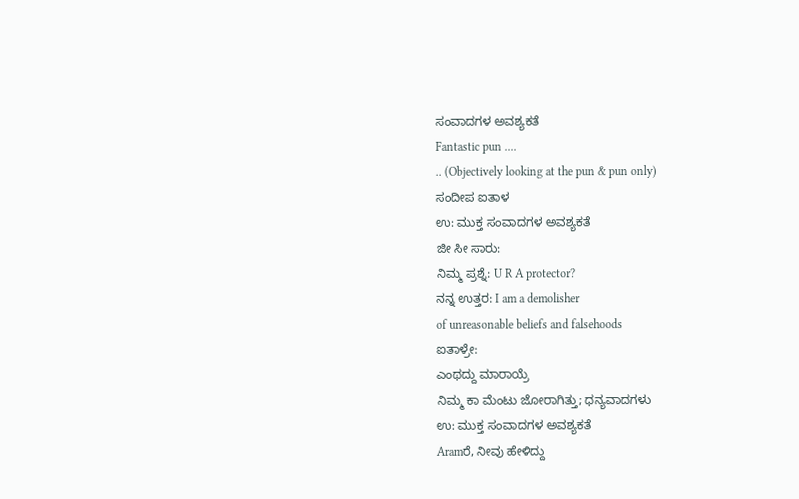ಸಂವಾದಗಳ ಅವಶ್ಯಕತೆ
Fantastic pun ....
.. (Objectively looking at the pun & pun only)
ಸಂದೀಪ ಐತಾಳ
ಉ: ಮುಕ್ತ ಸಂವಾದಗಳ ಅವಶ್ಯಕತೆ
ಜೀ ಸೀ ಸಾರು:
ನಿಮ್ಮ ಪ್ರಶ್ನೆ: U R A protector?
ನನ್ನ ಉತ್ತರ: I am a demolisher
of unreasonable beliefs and falsehoods
ಐತಾಳ್ರೇ:
ಎಂಥದ್ದು ಮಾರಾಯ್ರೆ
ನಿಮ್ಮ ಕಾ ಮೆಂಟು ಜೋರಾಗಿತ್ತು; ಧನ್ಯವಾದಗಳು
ಉ: ಮುಕ್ತ ಸಂವಾದಗಳ ಅವಶ್ಯಕತೆ
Aramರೆ, ನೀವು ಹೇಳಿದ್ದು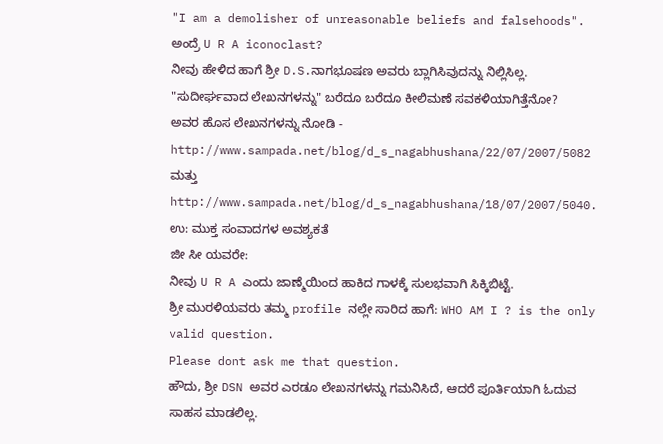"I am a demolisher of unreasonable beliefs and falsehoods". ಅಂದ್ರೆ U R A iconoclast?
ನೀವು ಹೇಳಿದ ಹಾಗೆ ಶ್ರೀ D.S.ನಾಗಭೂಷಣ ಅವರು ಬ್ಲಾಗಿಸಿವುದನ್ನು ನಿಲ್ಲಿಸಿಲ್ಲ. "ಸುದೀರ್ಘವಾದ ಲೇಖನಗಳನ್ನು" ಬರೆದೂ ಬರೆದೂ ಕೀಲಿಮಣೆ ಸವಕಳಿಯಾಗಿತ್ತೆನೋ?
ಅವರ ಹೊಸ ಲೇಖನಗಳನ್ನು ನೋಡಿ - http://www.sampada.net/blog/d_s_nagabhushana/22/07/2007/5082 ಮತ್ತು http://www.sampada.net/blog/d_s_nagabhushana/18/07/2007/5040.
ಉ: ಮುಕ್ತ ಸಂವಾದಗಳ ಅವಶ್ಯಕತೆ
ಜೀ ಸೀ ಯವರೇ:
ನೀವು U R A ಎಂದು ಜಾಣ್ಮೆಯಿಂದ ಹಾಕಿದ ಗಾಳಕ್ಕೆ ಸುಲಭವಾಗಿ ಸಿಕ್ಕಿಬಿಟ್ಟೆ.
ಶ್ರೀ ಮುರಳಿಯವರು ತಮ್ಮ profile ನಲ್ಲೇ ಸಾರಿದ ಹಾಗೆ: WHO AM I ? is the only valid question.
Please dont ask me that question.
ಹೌದು, ಶ್ರೀ DSN ಅವರ ಎರಡೂ ಲೇಖನಗಳನ್ನು ಗಮನಿಸಿದೆ, ಆದರೆ ಪೂರ್ತಿಯಾಗಿ ಓದುವ ಸಾಹಸ ಮಾಡಲಿಲ್ಲ.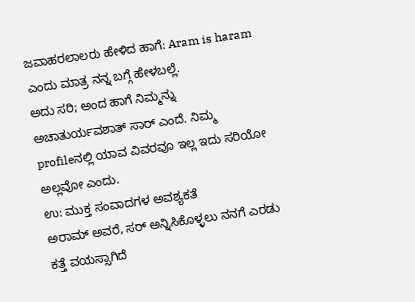ಜವಾಹರಲಾಲರು ಹೇಳಿದ ಹಾಗೆ: Aram is haram ಎಂದು ಮಾತ್ರ ನನ್ನ ಬಗ್ಗೆ ಹೇಳಬಲ್ಲೆ.
ಅದು ಸರಿ; ಅಂದ ಹಾಗೆ ನಿಮ್ಮನ್ನು ಅಚಾತುರ್ಯವಶಾತ್ ಸಾರ್ ಎಂದೆ. ನಿಮ್ಮ profileನಲ್ಲಿ ಯಾವ ವಿವರವೂ ಇಲ್ಲ ಇದು ಸರಿಯೋ ಅಲ್ಲವೋ ಎಂದು.
ಉ: ಮುಕ್ತ ಸಂವಾದಗಳ ಅವಶ್ಯಕತೆ
ಅರಾಮ್ ಅವರೆ, ಸರ್ ಅನ್ನಿಸಿಕೊಳ್ಳಲು ನನಗೆ ಎರಡು ಕತ್ತೆ ವಯಸ್ಸಾಗಿದೆ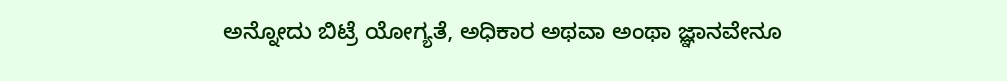ಅನ್ನೋದು ಬಿಟ್ರೆ ಯೋಗ್ಯತೆ, ಅಧಿಕಾರ ಅಥವಾ ಅಂಥಾ ಜ್ಞಾನವೇನೂ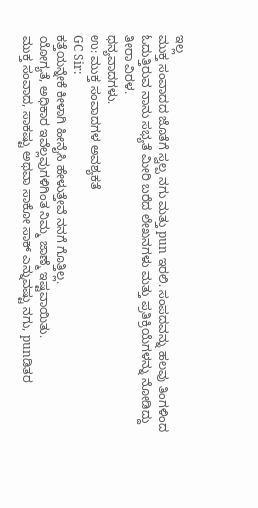ಇಲ್ಲ
ಮುಕ್ತ ಸಂವಾದದ ಜೊತೆಗೆ ಸ್ವಲ್ಪ ನಗು ಮತ್ತು pun ಇರಲಿ. ಸಂಪದವನ್ನು ಹಲವು ತಿಂಗಳಿಂದ ಓದುತ್ತಿರುವ ನಾನು ಸಭ್ಯತೆ ಮೀರಿ ಬರೆದ ಲೇಖನಗಳು ಮತ್ತು ಪ್ರತಿಕ್ರಿಯೆಗಳನ್ನು ನೋಡಿದ್ದು ತೀರಾ ವಿರಳ.
ಧನ್ಯವಾದಗಳು.
ಉ: ಮುಕ್ತ ಸಂವಾದಗಳ ಅವಶ್ಯಕತೆ
GC Sir:
ಕತ್ತೆಯನ್ನೇಕೆ ಕೀಳಾಗಿ ಹೀನೈಸಿ ಹೇಳುತ್ತೇವೆ ನನಗೆ ಗೊತ್ತಿಲ್ಲ.
ಯೋಗ್ಯತೆ, ಅಧಿಕಾರ ಇವೆಲ್ಲವುಗಳಿಗಿಂತ ನಿಮ್ಮ ಜಾಣ್ಮೆ ಇಷ್ಟವಾಯಿತು.
ಮುಕ್ತ ಸಂವಾದ, ಸಾಕಷ್ಟು ಅಥವಾ ಸಾಕೋ ಸಾಕ್ ಎನ್ನುವಷ್ಟು ನಗು, punಡಿತರ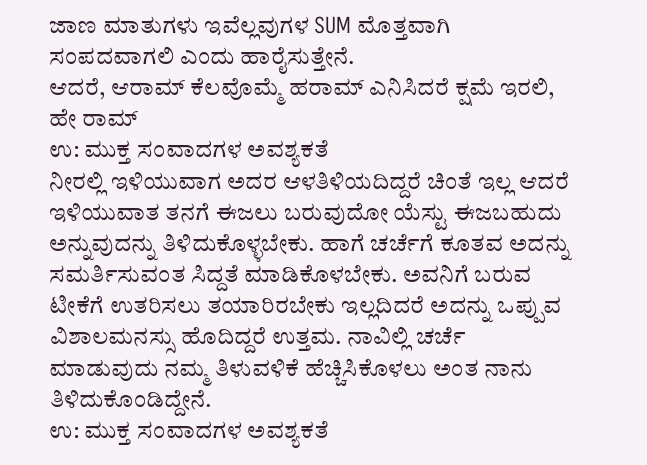ಜಾಣ ಮಾತುಗಳು ಇವೆಲ್ಲವುಗಳ SUM ಮೊತ್ತವಾಗಿ ಸಂಪದವಾಗಲಿ ಎಂದು ಹಾರೈಸುತ್ತೇನೆ.
ಆದರೆ, ಆರಾಮ್ ಕೆಲವೊಮ್ಮೆ ಹರಾಮ್ ಎನಿಸಿದರೆ ಕ್ಷಮೆ ಇರಲಿ, ಹೇ ರಾಮ್
ಉ: ಮುಕ್ತ ಸಂವಾದಗಳ ಅವಶ್ಯಕತೆ
ನೀರಲ್ಲಿ ಇಳಿಯುವಾಗ ಅದರ ಆಳತಿಳಿಯದಿದ್ದರೆ ಚಿಂತೆ ಇಲ್ಲ ಆದರೆ ಇಳಿಯುವಾತ ತನಗೆ ಈಜಲು ಬರುವುದೋ ಯೆಸ್ಟು ಈಜಬಹುದು ಅನ್ನುವುದನ್ನು ತಿಳಿದುಕೊಳ್ಳಬೇಕು. ಹಾಗೆ ಚರ್ಚೆಗೆ ಕೂತವ ಅದನ್ನು ಸಮರ್ತಿಸುವಂತ ಸಿದ್ದತೆ ಮಾಡಿಕೊಳಬೇಕು. ಅವನಿಗೆ ಬರುವ ಟೀಕೆಗೆ ಉತರಿಸಲು ತಯಾರಿರಬೇಕು ಇಲ್ಲದಿದರೆ ಅದನ್ನು ಒಪ್ಪುವ ವಿಶಾಲಮನಸ್ಸು ಹೊದಿದ್ದರೆ ಉತ್ತಮ. ನಾವಿಲ್ಲಿ ಚರ್ಚೆ ಮಾಡುವುದು ನಮ್ಮ ತಿಳುವಳಿಕೆ ಹೆಚ್ಚಿಸಿಕೊಳಲು ಅಂತ ನಾನು ತಿಳಿದುಕೊಂಡಿದ್ದೇನೆ.
ಉ: ಮುಕ್ತ ಸಂವಾದಗಳ ಅವಶ್ಯಕತೆ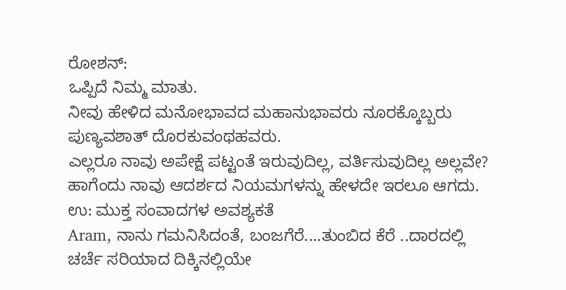ರೋಶನ್:
ಒಪ್ಪಿದೆ ನಿಮ್ಮ ಮಾತು.
ನೀವು ಹೇಳಿದ ಮನೋಭಾವದ ಮಹಾನುಭಾವರು ನೂರಕ್ಕೊಬ್ಬರು ಪುಣ್ಯವಶಾತ್ ದೊರಕುವಂಥಹವರು.
ಎಲ್ಲರೂ ನಾವು ಅಪೇಕ್ಷೆ ಪಟ್ಟಂತೆ ಇರುವುದಿಲ್ಲ, ವರ್ತಿಸುವುದಿಲ್ಲ ಅಲ್ಲವೇ?
ಹಾಗೆಂದು ನಾವು ಆದರ್ಶದ ನಿಯಮಗಳನ್ನು ಹೇಳದೇ ಇರಲೂ ಆಗದು.
ಉ: ಮುಕ್ತ ಸಂವಾದಗಳ ಅವಶ್ಯಕತೆ
Aram, ನಾನು ಗಮನಿಸಿದಂತೆ, ಬಂಜಗೆರೆ....ತುಂಬಿದ ಕೆರೆ ..ದಾರದಲ್ಲಿ ಚರ್ಚೆ ಸರಿಯಾದ ದಿಕ್ಕಿನಲ್ಲಿಯೇ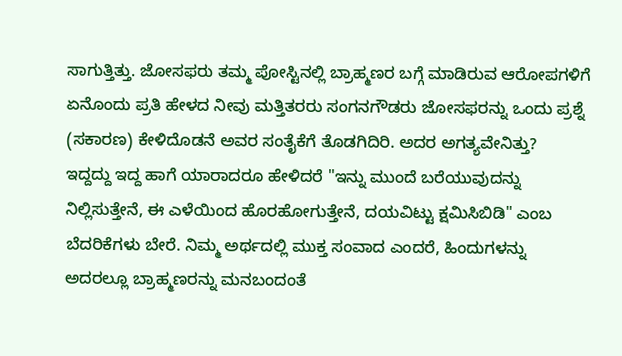ಸಾಗುತ್ತಿತ್ತು. ಜೋಸಫರು ತಮ್ಮ ಪೋಸ್ಟಿನಲ್ಲಿ ಬ್ರಾಹ್ಮಣರ ಬಗ್ಗೆ ಮಾಡಿರುವ ಆರೋಪಗಳಿಗೆ ಏನೊಂದು ಪ್ರತಿ ಹೇಳದ ನೀವು ಮತ್ತಿತರರು ಸಂಗನಗೌಡರು ಜೋಸಫರನ್ನು ಒಂದು ಪ್ರಶ್ನೆ (ಸಕಾರಣ) ಕೇಳಿದೊಡನೆ ಅವರ ಸಂತೈಕೆಗೆ ತೊಡಗಿದಿರಿ. ಅದರ ಅಗತ್ಯವೇನಿತ್ತು?
ಇದ್ದದ್ದು ಇದ್ದ ಹಾಗೆ ಯಾರಾದರೂ ಹೇಳಿದರೆ "ಇನ್ನು ಮುಂದೆ ಬರೆಯುವುದನ್ನು ನಿಲ್ಲಿಸುತ್ತೇನೆ, ಈ ಎಳೆಯಿಂದ ಹೊರಹೋಗುತ್ತೇನೆ, ದಯವಿಟ್ಟು ಕ್ಷಮಿಸಿಬಿಡಿ" ಎಂಬ ಬೆದರಿಕೆಗಳು ಬೇರೆ. ನಿಮ್ಮ ಅರ್ಥದಲ್ಲಿ ಮುಕ್ತ ಸಂವಾದ ಎಂದರೆ, ಹಿಂದುಗಳನ್ನು ಅದರಲ್ಲೂ ಬ್ರಾಹ್ಮಣರನ್ನು ಮನಬಂದಂತೆ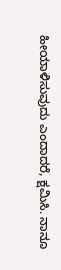ಹೀಯಾಳಿಸುವುದು ಎಂದಾದರೆ, ಕ್ಷಮಿಸಿ. ನಾನೂ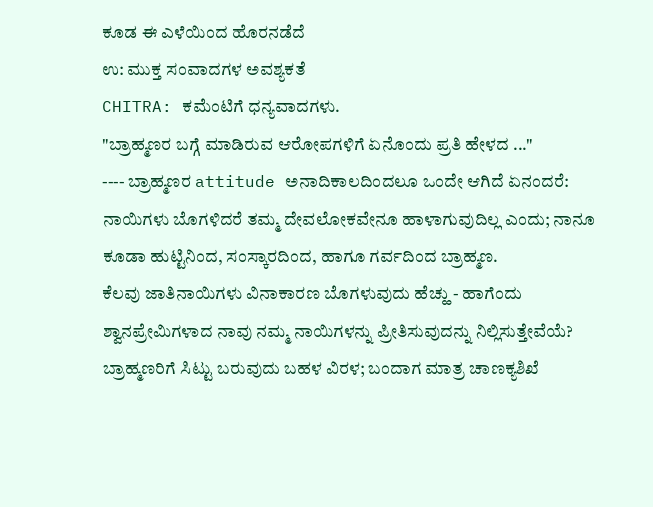ಕೂಡ ಈ ಎಳೆಯಿಂದ ಹೊರನಡೆದೆ
ಉ: ಮುಕ್ತ ಸಂವಾದಗಳ ಅವಶ್ಯಕತೆ
CHITRA: ಕಮೆಂಟಿಗೆ ಧನ್ಯವಾದಗಳು.
"ಬ್ರಾಹ್ಮಣರ ಬಗ್ಗೆ ಮಾಡಿರುವ ಆರೋಪಗಳಿಗೆ ಏನೊಂದು ಪ್ರತಿ ಹೇಳದ ..."
---- ಬ್ರಾಹ್ಮಣರ attitude ಅನಾದಿಕಾಲದಿಂದಲೂ ಒಂದೇ ಆಗಿದೆ ಏನಂದರೆ: ನಾಯಿಗಳು ಬೊಗಳಿದರೆ ತಮ್ಮ ದೇವಲೋಕವೇನೂ ಹಾಳಾಗುವುದಿಲ್ಲ ಎಂದು; ನಾನೂ ಕೂಡಾ ಹುಟ್ಟಿನಿಂದ, ಸಂಸ್ಕಾರದಿಂದ, ಹಾಗೂ ಗರ್ವದಿಂದ ಬ್ರಾಹ್ಮಣ.
ಕೆಲವು ಜಾತಿನಾಯಿಗಳು ವಿನಾಕಾರಣ ಬೊಗಳುವುದು ಹೆಚ್ಹು - ಹಾಗೆಂದು ಶ್ವಾನಪ್ರೇಮಿಗಳಾದ ನಾವು ನಮ್ಮ ನಾಯಿಗಳನ್ನು ಪ್ರೀತಿಸುವುದನ್ನು ನಿಲ್ಲಿಸುತ್ತೇವೆಯೆ?
ಬ್ರಾಹ್ಮಣರಿಗೆ ಸಿಟ್ಟು ಬರುವುದು ಬಹಳ ವಿರಳ; ಬಂದಾಗ ಮಾತ್ರ ಚಾಣಕ್ಯಶಿಖೆ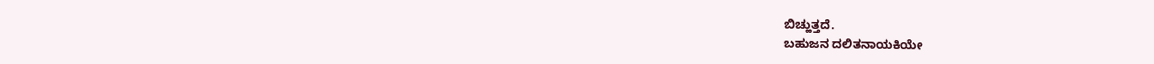ಬಿಚ್ಹುತ್ತದೆ.
ಬಹುಜನ ದಲಿತನಾಯಕಿಯೇ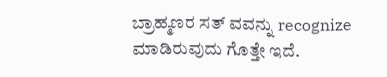ಬ್ರಾಹ್ಮಣರ ಸತ್ ವವನ್ನು recognize ಮಾಡಿರುವುದು ಗೊತ್ತೇ ಇದೆ.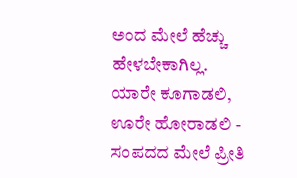ಅಂದ ಮೇಲೆ ಹೆಚ್ಚು ಹೇಳಬೇಕಾಗಿಲ್ಲ.
ಯಾರೇ ಕೂಗಾಡಲಿ, ಊರೇ ಹೋರಾಡಲಿ - ಸಂಪದದ ಮೇಲೆ ಪ್ರೀತಿ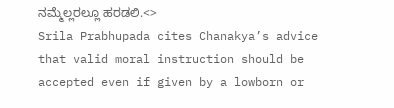ನಮ್ಮೆಲ್ಲರಲ್ಲೂ ಹರಡಲಿ.<>
Srila Prabhupada cites Chanakya’s advice that valid moral instruction should be accepted even if given by a lowborn or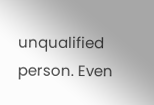unqualified person. Even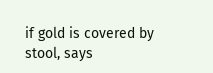if gold is covered by stool, says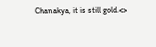Chanakya, it is still gold.<>